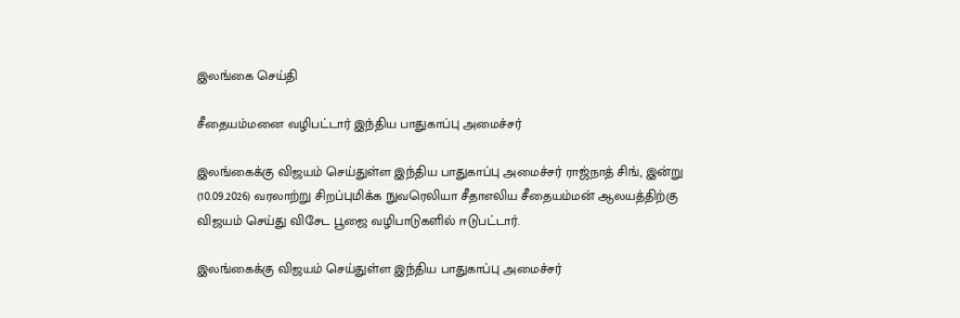இலங்கை செய்தி

சீதையம்மனை வழிபட்டார் இந்திய பாதுகாப்பு அமைச்சர்

இலங்கைக்கு விஜயம் செய்துள்ள இந்திய பாதுகாப்பு அமைச்சர் ராஜ்நாத் சிங், இன்று (10.09.2026) வரலாற்று சிறப்புமிக்க நுவரெலியா சீதாஎலிய சீதையம்மன் ஆலயத்திற்கு விஜயம் செய்து விசேட பூஜை வழிபாடுகளில் ஈடுபட்டார்.

இலங்கைக்கு விஜயம் செய்துள்ள இந்திய பாதுகாப்பு அமைச்சர்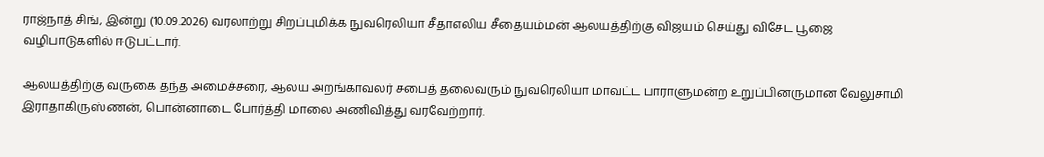ராஜ்நாத் சிங், இன்று (10.09.2026) வரலாற்று சிறப்புமிக்க நுவரெலியா சீதாஎலிய சீதையம்மன் ஆலயத்திற்கு விஜயம் செய்து விசேட பூஜை வழிபாடுகளில் ஈடுபட்டார்.

ஆலயத்திற்கு வருகை தந்த அமைச்சரை, ஆலய அறங்காவலர் சபைத் தலைவரும் நுவரெலியா மாவட்ட பாராளுமன்ற உறுப்பினருமான வேலுசாமி இராதாகிருஸ்ணன், பொன்னாடை போர்த்தி மாலை அணிவித்து வரவேற்றார்.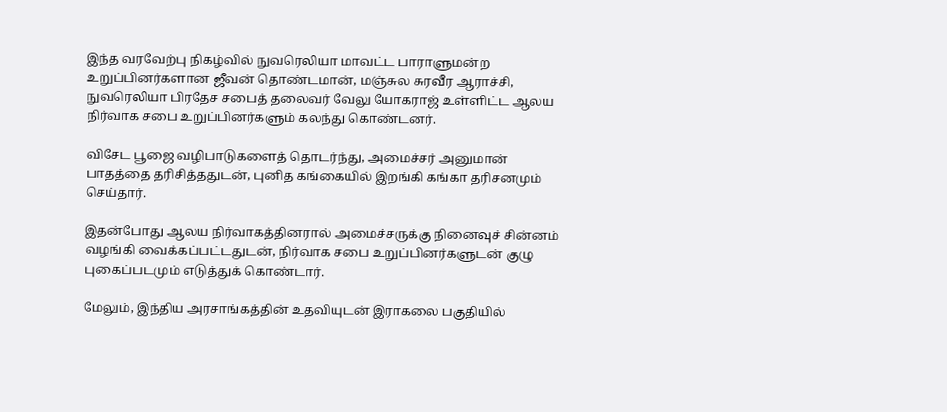இந்த வரவேற்பு நிகழ்வில் நுவரெலியா மாவட்ட பாராளுமன்ற உறுப்பினர்களான ஜீவன் தொண்டமான், மஞ்சுல சுரவீர ஆராச்சி, நுவரெலியா பிரதேச சபைத் தலைவர் வேலு யோகராஜ் உள்ளிட்ட ஆலய நிர்வாக சபை உறுப்பினர்களும் கலந்து கொண்டனர்.

விசேட பூஜை வழிபாடுகளைத் தொடர்ந்து, அமைச்சர் அனுமான் பாதத்தை தரிசித்ததுடன், புனித கங்கையில் இறங்கி கங்கா தரிசனமும் செய்தார்.

இதன்போது ஆலய நிர்வாகத்தினரால் அமைச்சருக்கு நினைவுச் சின்னம் வழங்கி வைக்கப்பட்டதுடன், நிர்வாக சபை உறுப்பினர்களுடன் குழு புகைப்படமும் எடுத்துக் கொண்டார்.

மேலும், இந்திய அரசாங்கத்தின் உதவியுடன் இராகலை பகுதியில்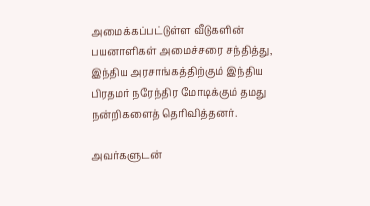அமைக்கப்பட்டுள்ள வீடுகளின் பயனாளிகள் அமைச்சரை சந்தித்து, இந்திய அரசாங்கத்திற்கும் இந்திய பிரதமர் நரேந்திர மோடிக்கும் தமது நன்றிகளைத் தெரிவித்தனர்.

அவர்களுடன்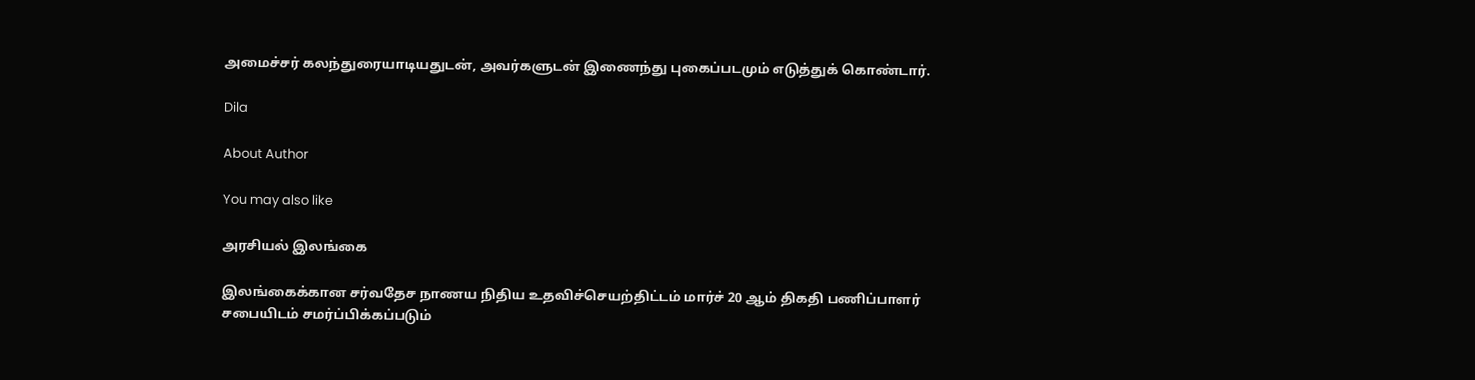அமைச்சர் கலந்துரையாடியதுடன், அவர்களுடன் இணைந்து புகைப்படமும் எடுத்துக் கொண்டார்.

Dila

About Author

You may also like

அரசியல் இலங்கை

இலங்கைக்கான சர்வதேச நாணய நிதிய உதவிச்செயற்திட்டம் மார்ச் 20 ஆம் திகதி பணிப்பாளர் சபையிடம் சமர்ப்பிக்கப்படும்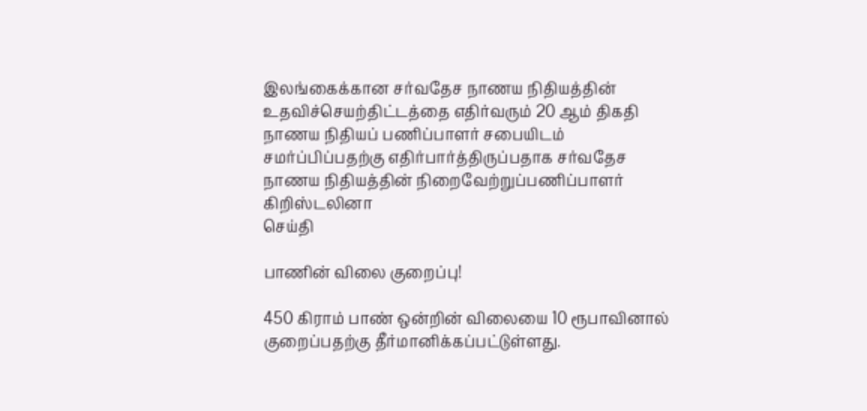இலங்கைக்கான சர்வதேச நாணய நிதியத்தின் உதவிச்செயற்திட்டத்தை எதிர்வரும் 20 ஆம் திகதி நாணய நிதியப் பணிப்பாளர் சபையிடம் சமர்ப்பிப்பதற்கு எதிர்பார்த்திருப்பதாக சர்வதேச நாணய நிதியத்தின் நிறைவேற்றுப்பணிப்பாளர் கிறிஸ்டலினா
செய்தி

பாணின் விலை குறைப்பு!

450 கிராம் பாண் ஒன்றின் விலையை 10 ரூபாவினால் குறைப்பதற்கு தீர்மானிக்கப்பட்டுள்ளது.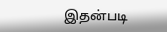இதன்படி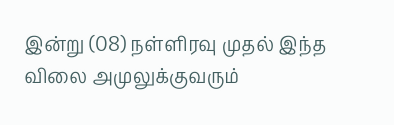இன்று (08) நள்ளிரவு முதல் இந்த விலை அமுலுக்குவரும்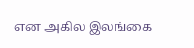என அகில இலங்கை